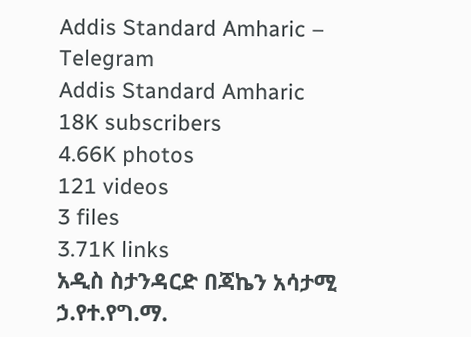Addis Standard Amharic – Telegram
Addis Standard Amharic
18K subscribers
4.66K photos
121 videos
3 files
3.71K links
አዲስ ስታንዳርድ በጃኬን አሳታሚ ኃ.የተ.የግ.ማ.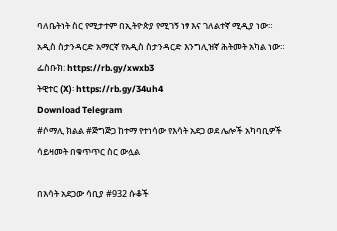ባለቤትነት ስር የሚታተም በኢትዮጵያ የሚገኝ ነፃ እና ገለልተኛ ሚዲያ ነው። አዲስ ስታንዳርድ አማርኛ የአዲስ ስታንዳርድ እንግሊዝኛ ሕትመት አካል ነው።
ፌስቡክ: https://rb.gy/xwxb3
ትዊተር (X)፡ https://rb.gy/34uh4
Download Telegram
#ሶማሊ ክልል #ጅግጅጋ ከተማ የተነሳው የእሳት አደጋ ወደ ሌሎች አካባቢዎች ሳይዛመት በቁጥጥር ስር ውሏል

በእሳት አደጋው ሳቢያ #932 ሱቆች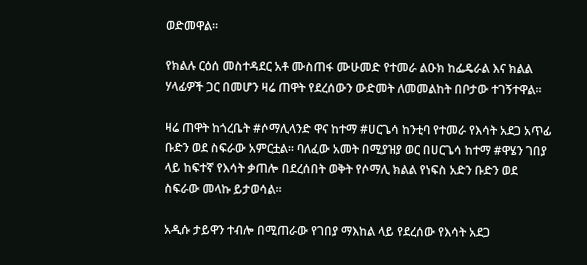ወድመዋል፡፡

የክልሉ ርዕሰ መስተዳደር አቶ ሙስጠፋ ሙሁመድ የተመራ ልዑክ ከፌዴራል እና ክልል ሃላፊዎች ጋር በመሆን ዛሬ ጠዋት የደረሰውን ውድመት ለመመልከት በቦታው ተገኝተዋል፡፡

ዛሬ ጠዋት ከጎረቤት #ሶማሊላንድ ዋና ከተማ #ሀርጌሳ ከንቲባ የተመራ የእሳት አደጋ አጥፊ ቡድን ወደ ስፍራው አምርቷል። ባለፈው አመት በሚያዝያ ወር በሀርጌሳ ከተማ #ዋሄን ገበያ ላይ ከፍተኛ የእሳት ቃጠሎ በደረሰበት ወቅት የሶማሊ ክልል የነፍስ አድን ቡድን ወደ ስፍራው መላኩ ይታወሳል።

አዲሱ ታይዋን ተብሎ በሚጠራው የገበያ ማእከል ላይ የደረሰው የእሳት አደጋ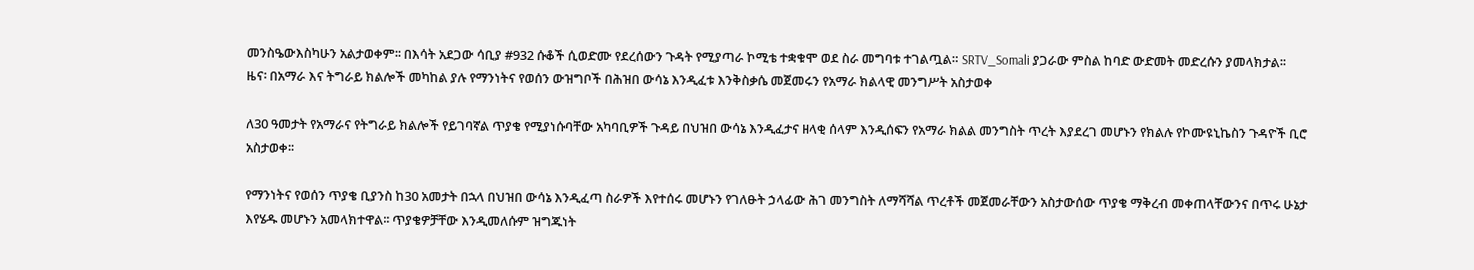መንስዔውእስካሁን አልታወቀም፡፡ በእሳት አደጋው ሳቢያ #932 ሱቆች ሲወድሙ የደረሰውን ጉዳት የሚያጣራ ኮሚቴ ተቋቁሞ ወደ ስራ መግባቱ ተገልጧል። SRTV_Somali ያጋራው ምስል ከባድ ውድመት መድረሱን ያመላክታል፡፡
ዜና፡ በአማራ እና ትግራይ ክልሎች መካከል ያሉ የማንነትና የወሰን ውዝግቦች በሕዝበ ውሳኔ እንዲፈቱ እንቅስቃሴ መጀመሩን የአማራ ክልላዊ መንግሥት አስታወቀ

ለ30 ዓመታት የአማራና የትግራይ ክልሎች የይገባኛል ጥያቄ የሚያነሱባቸው አካባቢዎች ጉዳይ በህዝበ ውሳኔ እንዲፈታና ዘላቂ ሰላም እንዲሰፍን የአማራ ክልል መንግስት ጥረት እያደረገ መሆኑን የክልሉ የኮሙዩኒኬስን ጉዳዮች ቢሮ አስታወቀ፡፡

የማንነትና የወሰን ጥያቄ ቢያንስ ከ30 አመታት በኋላ በህዝበ ውሳኔ እንዲፈጣ ስራዎች እየተሰሩ መሆኑን የገለፁት ኃላፊው ሕገ መንግስት ለማሻሻል ጥረቶች መጀመራቸውን አስታውሰው ጥያቄ ማቅረብ መቀጠላቸውንና በጥሩ ሁኔታ እየሄዱ መሆኑን አመላክተዋል፡፡ ጥያቄዎቻቸው እንዲመለሱም ዝግጁነት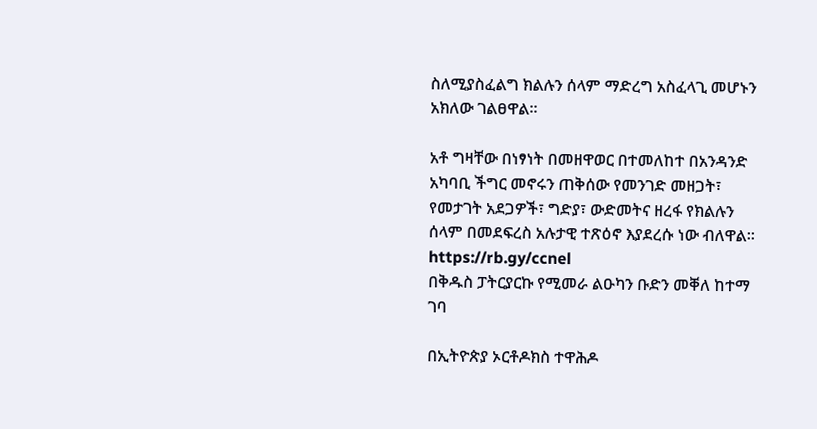ስለሚያስፈልግ ክልሉን ሰላም ማድረግ አስፈላጊ መሆኑን አክለው ገልፀዋል፡፡

አቶ ግዛቸው በነፃነት በመዘዋወር በተመለከተ በአንዳንድ አካባቢ ችግር መኖሩን ጠቅሰው የመንገድ መዘጋት፣ የመታገት አደጋዎች፣ ግድያ፣ ውድመትና ዘረፋ የክልሉን ሰላም በመደፍረስ አሉታዊ ተጽዕኖ እያደረሱ ነው ብለዋል፡፡
https://rb.gy/ccnel
በቅዱስ ፓትርያርኩ የሚመራ ልዑካን ቡድን መቐለ ከተማ ገባ

በኢትዮጵያ ኦርቶዶክስ ተዋሕዶ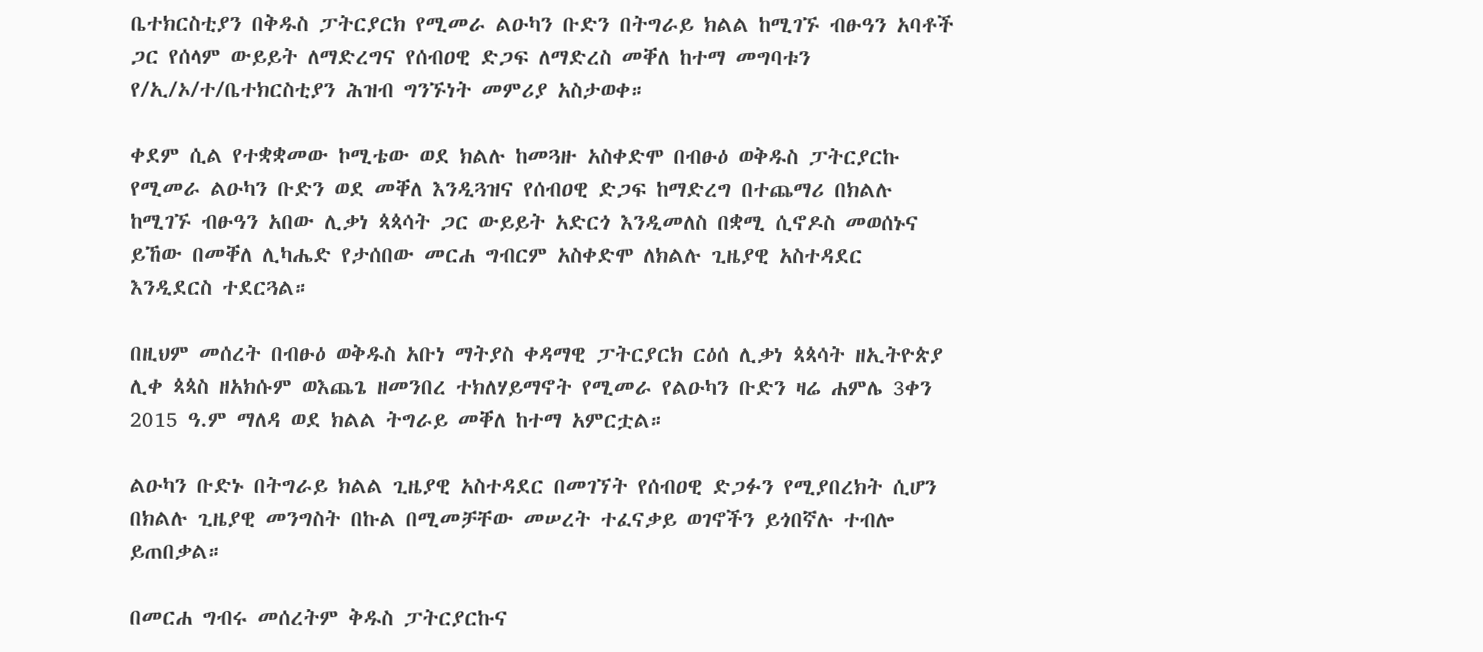ቤተክርስቲያን በቅዱስ ፓትርያርክ የሚመራ ልዑካን ቡድን በትግራይ ክልል ከሚገኙ ብፁዓን አባቶች ጋር የሰላም ውይይት ለማድረግና የሰብዐዊ ድጋፍ ለማድረስ መቐለ ከተማ መግባቱን የ/ኢ/ኦ/ተ/ቤተክርስቲያን ሕዝብ ግንኙነት መምሪያ አስታወቀ።

ቀደም ሲል የተቋቋመው ኮሚቴው ወደ ክልሉ ከመጓዙ አስቀድሞ በብፁዕ ወቅዱስ ፓትርያርኩ የሚመራ ልዑካን ቡድን ወደ መቐለ እንዲጓዝና የሰብዐዊ ድጋፍ ከማድረግ በተጨማሪ በክልሉ ከሚገኙ ብፁዓን አበው ሊቃነ ጳጳሳት ጋር ውይይት አድርጎ እንዲመለስ በቋሚ ሲኖዶስ መወሰኑና ይኸው በመቐለ ሊካሔድ የታሰበው መርሐ ግብርም አስቀድሞ ለክልሉ ጊዜያዊ አስተዳደር እንዲደርስ ተደርጓል።

በዚህም መሰረት በብፁዕ ወቅዱስ አቡነ ማትያስ ቀዳማዊ ፓትርያርክ ርዕሰ ሊቃነ ጳጳሳት ዘኢትዮጵያ ሊቀ ጳጳስ ዘአክሱም ወእጨጌ ዘመንበረ ተክለሃይማኖት የሚመራ የልዑካን ቡድን ዛሬ ሐምሌ 3ቀን 2015 ዓ.ም ማለዳ ወደ ክልል ትግራይ መቐለ ከተማ አምርቷል።

ልዑካን ቡድኑ በትግራይ ክልል ጊዜያዊ አስተዳደር በመገኘት የሰብዐዊ ድጋፉን የሚያበረክት ሲሆን በክልሉ ጊዜያዊ መንግስት በኩል በሚመቻቸው መሠረት ተፈናቃይ ወገኖችን ይጎበኛሉ ተብሎ ይጠበቃል።

በመርሐ ግብሩ መሰረትም ቅዱስ ፓትርያርኩና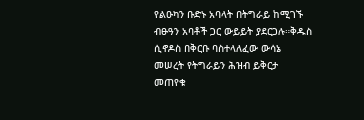የልዑካን ቡድኑ አባላት በትግራይ ከሚገኙ ብፁዓን አባቶች ጋር ውይይት ያደርጋሉ።ቅዱስ ሲኖዶስ በቅርቡ ባስተላለፈው ውሳኔ መሠረት የትግራይን ሕዝብ ይቅርታ መጠየቁ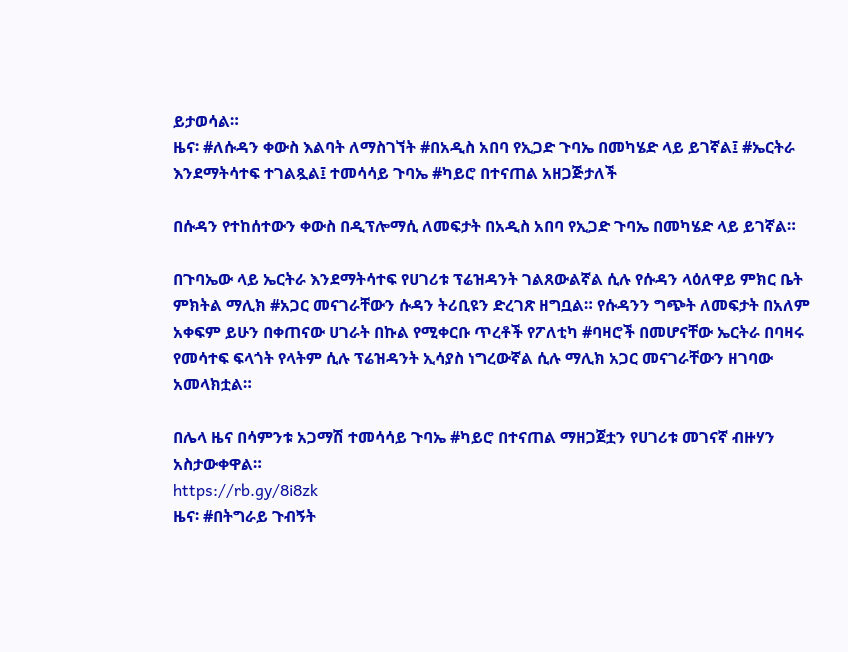ይታወሳል።
ዜና፡ #ለሱዳን ቀውስ እልባት ለማስገኘት #በአዲስ አበባ የኢጋድ ጉባኤ በመካሄድ ላይ ይገኛል፤ #ኤርትራ እንደማትሳተፍ ተገልጿል፤ ተመሳሳይ ጉባኤ #ካይሮ በተናጠል አዘጋጅታለች

በሱዳን የተከሰተውን ቀውስ በዲፕሎማሲ ለመፍታት በአዲስ አበባ የኢጋድ ጉባኤ በመካሄድ ላይ ይገኛል።

በጉባኤው ላይ ኤርትራ እንደማትሳተፍ የሀገሪቱ ፕሬዝዳንት ገልጸውልኛል ሲሉ የሱዳን ላዕለዋይ ምክር ቤት ምክትል ማሊክ #አጋር መናገራቸውን ሱዳን ትሪቢዩን ድረገጽ ዘግቧል። የሱዳንን ግጭት ለመፍታት በአለም አቀፍም ይሁን በቀጠናው ሀገራት በኩል የሚቀርቡ ጥረቶች የፖለቲካ #ባዛሮች በመሆናቸው ኤርትራ በባዛሩ የመሳተፍ ፍላጎት የላትም ሲሉ ፕሬዝዳንት ኢሳያስ ነግረውኛል ሲሉ ማሊክ አጋር መናገራቸውን ዘገባው አመላክቷል።

በሌላ ዜና በሳምንቱ አጋማሽ ተመሳሳይ ጉባኤ #ካይሮ በተናጠል ማዘጋጀቷን የሀገሪቱ መገናኛ ብዙሃን አስታውቀዋል።
https://rb.gy/8i8zk
ዜና፡ #በትግራይ ጉብኝት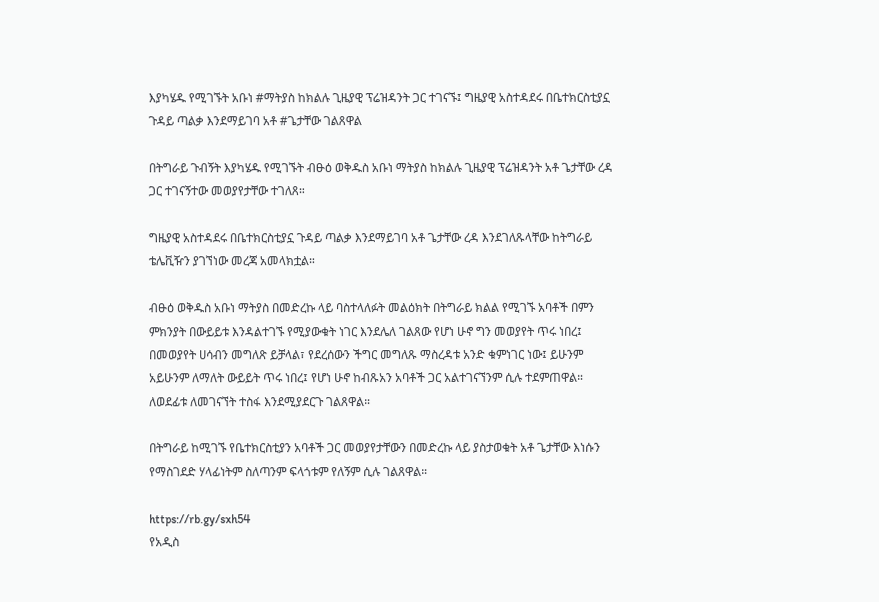እያካሄዱ የሚገኙት አቡነ #ማትያስ ከክልሉ ጊዜያዊ ፕሬዝዳንት ጋር ተገናኙ፤ ግዜያዊ አስተዳደሩ በቤተክርስቲያኗ ጉዳይ ጣልቃ እንደማይገባ አቶ #ጌታቸው ገልጸዋል

በትግራይ ጉብኝት እያካሄዱ የሚገኙት ብፁዕ ወቅዱስ አቡነ ማትያስ ከክልሉ ጊዜያዊ ፕሬዝዳንት አቶ ጌታቸው ረዳ ጋር ተገናኝተው መወያየታቸው ተገለጸ።

ግዜያዊ አስተዳደሩ በቤተክርስቲያኗ ጉዳይ ጣልቃ እንደማይገባ አቶ ጌታቸው ረዳ እንደገለጹላቸው ከትግራይ ቴሌቪዥን ያገኘነው መረጃ አመላክቷል።

ብፁዕ ወቅዱስ አቡነ ማትያስ በመድረኩ ላይ ባስተላለፉት መልዕክት በትግራይ ክልል የሚገኙ አባቶች በምን ምክንያት በውይይቱ እንዳልተገኙ የሚያውቁት ነገር እንደሌለ ገልጸው የሆነ ሁኖ ግን መወያየት ጥሩ ነበረ፤ በመወያየት ሀሳብን መግለጽ ይቻላል፣ የደረሰውን ችግር መግለጹ ማስረዳቱ አንድ ቁምነገር ነው፤ ይሁንም አይሁንም ለማለት ውይይት ጥሩ ነበረ፤ የሆነ ሁኖ ከብጹአን አባቶች ጋር አልተገናኘንም ሲሉ ተደምጠዋል። ለወደፊቱ ለመገናኘት ተስፋ እንደሚያደርጉ ገልጸዋል።

በትግራይ ከሚገኙ የቤተክርስቲያን አባቶች ጋር መወያየታቸውን በመድረኩ ላይ ያስታወቁት አቶ ጌታቸው እነሱን የማስገደድ ሃላፊነትም ስለጣንም ፍላጎቱም የለኝም ሲሉ ገልጸዋል።

https://rb.gy/sxh54
የአዲስ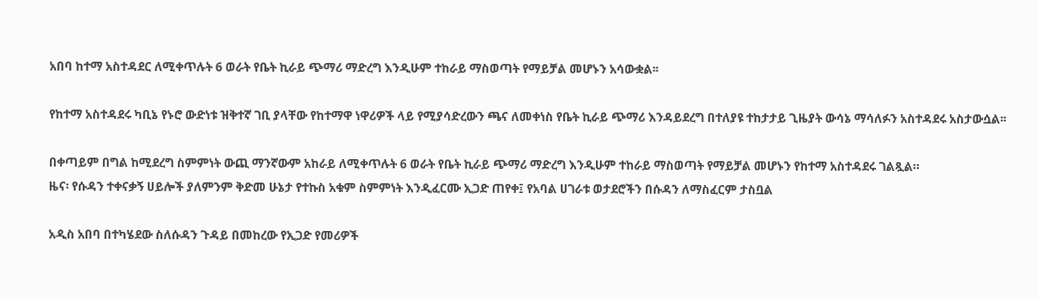አበባ ከተማ አስተዳደር ለሚቀጥሉት 6 ወራት የቤት ኪራይ ጭማሪ ማድረግ እንዲሁም ተከራይ ማስወጣት የማይቻል መሆኑን አሳውቋል፡፡

የከተማ አስተዳደሩ ካቢኔ የኑሮ ውድነቱ ዝቅተኛ ገቢ ያላቸው የከተማዋ ነዋሪዎች ላይ የሚያሳድረውን ጫና ለመቀነስ የቤት ኪራይ ጭማሪ እንዳይደረግ በተለያዩ ተከታታይ ጊዜያት ውሳኔ ማሳለፉን አስተዳደሩ አስታውሷል፡፡

በቀጣይም በግል ከሚደረግ ስምምነት ውጪ ማንኛውም አከራይ ለሚቀጥሉት 6 ወራት የቤት ኪራይ ጭማሪ ማድረግ እንዲሁም ተከራይ ማስወጣት የማይቻል መሆኑን የከተማ አስተዳደሩ ገልጿል።
ዜና፡ የሱዳን ተቀናቃኝ ሀይሎች ያለምንም ቅድመ ሁኔታ የተኩስ አቁም ስምምነት እንዲፈርሙ ኢጋድ ጠየቀ፤ የአባል ሀገራቱ ወታደሮችን በሱዳን ለማስፈርም ታስቧል

አዲስ አበባ በተካሄደው ስለሱዳን ጉዳይ በመከረው የኢጋድ የመሪዎች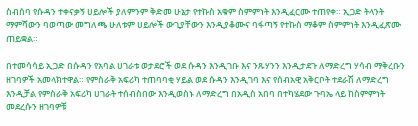ስብሰባ የሱዳን ተቀናቃኝ ሀይሎች ያለምንም ቅድመ ሁኔታ የተኩስ አቁም ስምምነት እንዲፈርሙ ተጠየቀ። ኢጋድ ትላንት ማምሻውን ባወጣው መግለጫ ሁለቱም ሀይሎች ውጊያቸውን እንዲያቆሙና ባፋጣኝ የተኩስ ማቆም ስምምነት እንዲፈጽሙ ጠይቋል።

በተመሳሳይ ኢጋድ በሱዳን የአባል ሀገራቱ ወታደሮች ወደ ሱዳን እንዲገቡ እና ንጹሃንን እንዲታደጉ ለማድረግ ሃሳብ ማቅረቡን ዘገባዎች አመላክተዋል። የምስራቅ አፍሪካ ተጠባባቂ ሃይል ወደ ሱዳን እንዲገባ እና የሰብአዊ አቅርቦት ተደራሽ ለማድረግ እንዲቻል የምስራቅ አፍሪካ ሀገራት ተሰብስበው እንዲወስኑ ለማድረግ በአዲስ አበባ በተካሄደው ጉባኤ ላይ ከስምምነት መደረሱን ዘገባዎቹ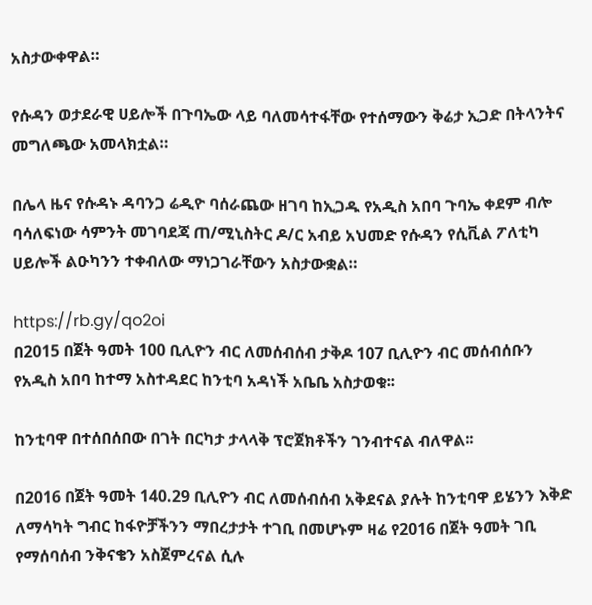አስታውቀዋል።

የሱዳን ወታደራዊ ሀይሎች በጉባኤው ላይ ባለመሳተፋቸው የተሰማውን ቅሬታ ኢጋድ በትላንትና መግለጫው አመላክቷል።

በሌላ ዜና የሱዳኑ ዳባንጋ ሬዲዮ ባሰራጨው ዘገባ ከኢጋዱ የአዲስ አበባ ጉባኤ ቀደም ብሎ ባሳለፍነው ሳምንት መገባደጃ ጠ/ሚኒስትር ዶ/ር አብይ አህመድ የሱዳን የሲቪል ፖለቲካ ሀይሎች ልዑካንን ተቀብለው ማነጋገራቸውን አስታውቋል።

https://rb.gy/qo2oi
በ2015 በጀት ዓመት 100 ቢሊዮን ብር ለመሰብሰብ ታቅዶ 107 ቢሊዮን ብር መሰብሰቡን የአዲስ አበባ ከተማ አስተዳደር ከንቲባ አዳነች አቤቤ አስታወቁ፡፡

ከንቲባዋ በተሰበሰበው በገት በርካታ ታላላቅ ፕሮጀክቶችን ገንብተናል ብለዋል፡፡

በ2016 በጀት ዓመት 140.29 ቢሊዮን ብር ለመሰብሰብ አቅደናል ያሉት ከንቲባዋ ይሄንን እቅድ ለማሳካት ግብር ከፋዮቻችንን ማበረታታት ተገቢ በመሆኑም ዛሬ የ2016 በጀት ዓመት ገቢ የማሰባሰብ ንቅናቄን አስጀምረናል ሲሉ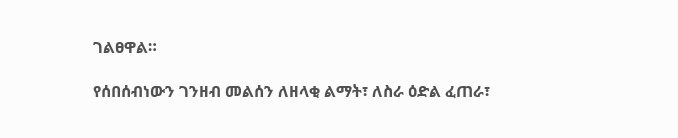ገልፀዋል።

የሰበሰብነውን ገንዘብ መልሰን ለዘላቂ ልማት፣ ለስራ ዕድል ፈጠራ፣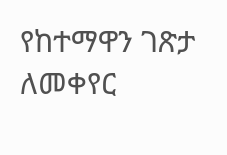የከተማዋን ገጽታ ለመቀየር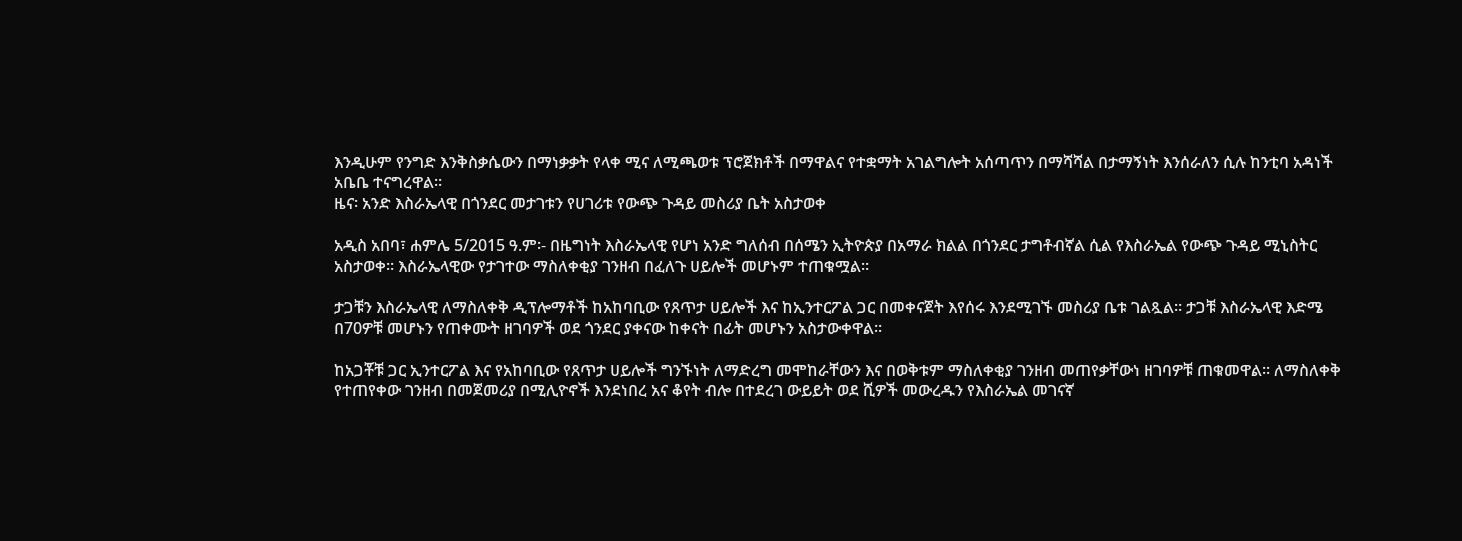እንዲሁም የንግድ እንቅስቃሴውን በማነቃቃት የላቀ ሚና ለሚጫወቱ ፕሮጀክቶች በማዋልና የተቋማት አገልግሎት አሰጣጥን በማሻሻል በታማኝነት እንሰራለን ሲሉ ከንቲባ አዳነች አቤቤ ተናግረዋል።
ዜና፡ አንድ እስራኤላዊ በጎንደር መታገቱን የሀገሪቱ የውጭ ጉዳይ መስሪያ ቤት አስታወቀ

አዲስ አበባ፣ ሐምሌ 5/2015 ዓ.ም፡- በዜግነት እስራኤላዊ የሆነ አንድ ግለሰብ በሰሜን ኢትዮጵያ በአማራ ክልል በጎንደር ታግቶብኛል ሲል የእስራኤል የውጭ ጉዳይ ሚኒስትር አስታወቀ። እስራኤላዊው የታገተው ማስለቀቂያ ገንዘብ በፈለጉ ሀይሎች መሆኑም ተጠቁሟል።

ታጋቹን እስራኤላዊ ለማስለቀቅ ዲፕሎማቶች ከአከባቢው የጸጥታ ሀይሎች እና ከኢንተርፖል ጋር በመቀናጀት እየሰሩ እንደሚገኙ መስሪያ ቤቱ ገልጿል። ታጋቹ እስራኤላዊ እድሜ በ70ዎቹ መሆኑን የጠቀሙት ዘገባዎች ወደ ጎንደር ያቀናው ከቀናት በፊት መሆኑን አስታውቀዋል።

ከአጋቾቹ ጋር ኢንተርፖል እና የአከባቢው የጸጥታ ሀይሎች ግንኙነት ለማድረግ መሞከራቸውን እና በወቅቱም ማስለቀቂያ ገንዘብ መጠየቃቸውነ ዘገባዎቹ ጠቁመዋል። ለማስለቀቅ የተጠየቀው ገንዘብ በመጀመሪያ በሚሊዮኖች እንደነበረ አና ቆየት ብሎ በተደረገ ውይይት ወደ ሺዎች መውረዱን የእስራኤል መገናኛ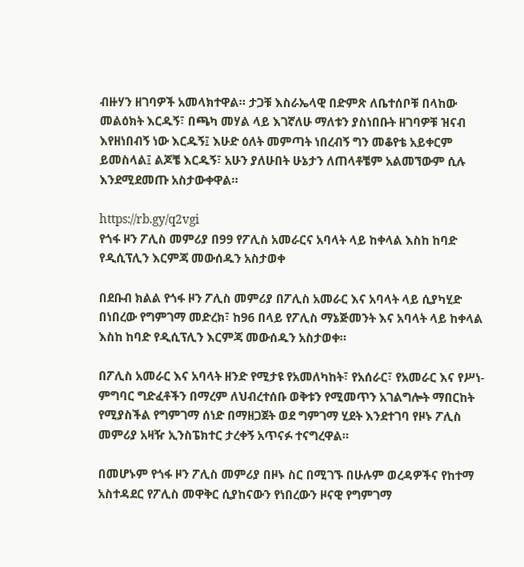ብዙሃን ዘገባዎች አመላክተዋል። ታጋቹ እስራኤላዊ በድምጽ ለቤተሰቦቹ በላከው መልዕክት እርዱኝ፣ በጫካ መሃል ላይ እገኛለሁ ማለቱን ያስነበቡት ዘገባዎቹ ዝናብ እየዘነበብኝ ነው እርዱኝ፤ እሁድ ዕለት መምጣት ነበረብኝ ግን መቆየቴ አይቀርም ይመስላል፤ ልጆቼ እርዱኝ፣ አሁን ያለሁበት ሁኔታን ለጠላቶቼም አልመኘውም ሲሉ እንደሚደመጡ አስታውቀዋል።

https://rb.gy/q2vgi
የጎፋ ዞን ፖሊስ መምሪያ በ99 የፖሊስ አመራርና አባላት ላይ ከቀላል እስከ ከባድ የዲሲፕሊን እርምጃ መውሰዱን አስታወቀ

በደቡብ ክልል የጎፋ ዞን ፖሊስ መምሪያ በፖሊስ አመራር እና አባላት ላይ ሲያካሂድ በነበረው የግምገማ መድረክ፣ ከ96 በላይ የፖሊስ ማኔጅመንት እና አባላት ላይ ከቀላል እስከ ከባድ የዲሲፕሊን እርምጃ መውሰዱን አስታወቀ።

በፖሊስ አመራር እና አባላት ዘንድ የሚታዩ የአመለካከት፣ የአሰራር፣ የአመራር እና የሥነ-ምግባር ግድፈቶችን በማረም ለህብረተሰቡ ወቅቱን የሚመጥን አገልግሎት ማበርከት የሚያስችል የግምገማ ሰነድ በማዘጋጀት ወደ ግምገማ ሂደት እንደተገባ የዞኑ ፖሊስ መምሪያ አዛዥ ኢንስፔክተር ታረቀኝ አጥናፉ ተናግረዋል።

በመሆኑም የጎፋ ዞን ፖሊስ መምሪያ በዞኑ ስር በሚገኙ በሁሉም ወረዳዎችና የከተማ አስተዳደር የፖሊስ መዋቅር ሲያከናውን የነበረውን ዞናዊ የግምገማ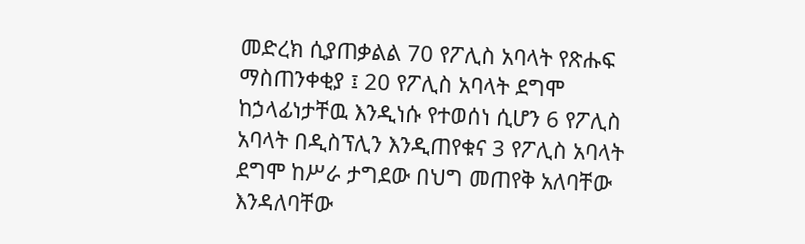መድረክ ሲያጠቃልል 70 የፖሊስ አባላት የጽሑፍ ማስጠንቀቂያ ፤ 20 የፖሊስ አባላት ደግሞ ከኃላፊነታቸዉ እንዲነሱ የተወሰነ ሲሆን 6 የፖሊስ አባላት በዲስፕሊን እንዲጠየቁና 3 የፖሊስ አባላት ደግሞ ከሥራ ታግደው በህግ መጠየቅ አለባቸው እንዳለባቸው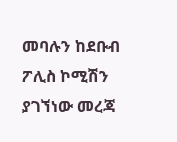መባሉን ከደቡብ ፖሊስ ኮሚሽን ያገኘነው መረጃ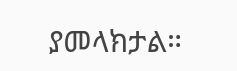ያመላክታል።